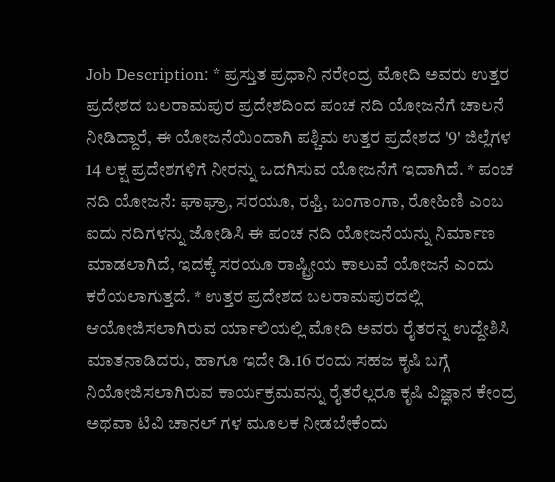Job Description: * ಪ್ರಸ್ತುತ ಪ್ರಧಾನಿ ನರೇಂದ್ರ ಮೋದಿ ಅವರು ಉತ್ತರ ಪ್ರದೇಶದ ಬಲರಾಮಪುರ ಪ್ರದೇಶದಿಂದ ಪಂಚ ನದಿ ಯೋಜನೆಗೆ ಚಾಲನೆ ನೀಡಿದ್ದಾರೆ, ಈ ಯೋಜನೆಯಿಂದಾಗಿ ಪಶ್ಚಿಮ ಉತ್ತರ ಪ್ರದೇಶದ '9' ಜಿಲ್ಲೆಗಳ 14 ಲಕ್ಷ ಪ್ರದೇಶಗಳಿಗೆ ನೀರನ್ನು ಒದಗಿಸುವ ಯೋಜನೆಗೆ ಇದಾಗಿದೆ. * ಪಂಚ ನದಿ ಯೋಜನೆ: ಘಾಘ್ರಾ, ಸರಯೂ, ರಫ್ತಿ, ಬಂಗಾಂಗಾ, ರೋಹಿಣಿ ಎಂಬ ಐದು ನದಿಗಳನ್ನು ಜೋಡಿಸಿ ಈ ಪಂಚ ನದಿ ಯೋಜನೆಯನ್ನು ನಿರ್ಮಾಣ ಮಾಡಲಾಗಿದೆ, ಇದಕ್ಕೆ ಸರಯೂ ರಾಷ್ಟ್ರೀಯ ಕಾಲುವೆ ಯೋಜನೆ ಎಂದು ಕರೆಯಲಾಗುತ್ತದೆ. * ಉತ್ತರ ಪ್ರದೇಶದ ಬಲರಾಮಪುರದಲ್ಲಿ ಆಯೋಜಿಸಲಾಗಿರುವ ರ್ಯಾಲಿಯಲ್ಲಿ ಮೋದಿ ಅವರು ರೈತರನ್ನ ಉದ್ದೇಶಿಸಿ ಮಾತನಾಡಿದರು, ಹಾಗೂ ಇದೇ ಡಿ.16 ರಂದು ಸಹಜ ಕೃಷಿ ಬಗ್ಗೆ ನಿಯೋಜಿಸಲಾಗಿರುವ ಕಾರ್ಯಕ್ರಮವನ್ನು ರೈತರೆಲ್ಲರೂ ಕೃಷಿ ವಿಜ್ಞಾನ ಕೇಂದ್ರ ಅಥವಾ ಟಿವಿ ಚಾನಲ್ ಗಳ ಮೂಲಕ ನೀಡಬೇಕೆಂದು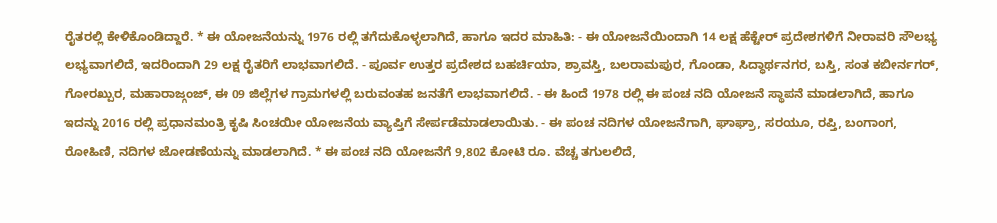ರೈತರಲ್ಲಿ ಕೇಳಿಕೊಂಡಿದ್ದಾರೆ. * ಈ ಯೋಜನೆಯನ್ನು 1976 ರಲ್ಲಿ ತಗೆದುಕೊಳ್ಳಲಾಗಿದೆ, ಹಾಗೂ ಇದರ ಮಾಹಿತಿ: - ಈ ಯೋಜನೆಯಿಂದಾಗಿ 14 ಲಕ್ಷ ಹೆಕ್ಟೇರ್ ಪ್ರದೇಶಗಳಿಗೆ ನೀರಾವರಿ ಸೌಲಭ್ಯ ಲಭ್ಯವಾಗಲಿದೆ, ಇದರಿಂದಾಗಿ 29 ಲಕ್ಷ ರೈತರಿಗೆ ಲಾಭವಾಗಲಿದೆ. - ಪೂರ್ವ ಉತ್ತರ ಪ್ರದೇಶದ ಬಹರ್ಚಿಯಾ, ಶ್ರಾವಸ್ತಿ, ಬಲರಾಮಪುರ, ಗೊಂಡಾ, ಸಿದ್ಧಾರ್ಥನಗರ, ಬಸ್ತಿ, ಸಂತ ಕಬೀರ್ನಗರ್, ಗೋರಖ್ಪುರ, ಮಹಾರಾಜ್ಗಂಜ್, ಈ 09 ಜಿಲ್ಲೆಗಳ ಗ್ರಾಮಗಳಲ್ಲಿ ಬರುವಂತಹ ಜನತೆಗೆ ಲಾಭವಾಗಲಿದೆ. - ಈ ಹಿಂದೆ 1978 ರಲ್ಲಿ ಈ ಪಂಚ ನದಿ ಯೋಜನೆ ಸ್ಥಾಪನೆ ಮಾಡಲಾಗಿದೆ, ಹಾಗೂ ಇದನ್ನು 2016 ರಲ್ಲಿ ಪ್ರಧಾನಮಂತ್ರಿ ಕೃಷಿ ಸಿಂಚಯೀ ಯೋಜನೆಯ ವ್ಯಾಪ್ತಿಗೆ ಸೇರ್ಪಡೆಮಾಡಲಾಯಿತು. - ಈ ಪಂಚ ನದಿಗಳ ಯೋಜನೆಗಾಗಿ, ಘಾಘ್ರಾ, ಸರಯೂ, ರಪ್ತಿ, ಬಂಗಾಂಗ, ರೋಹಿಣಿ, ನದಿಗಳ ಜೋಡಣೆಯನ್ನು ಮಾಡಲಾಗಿದೆ. * ಈ ಪಂಚ ನದಿ ಯೋಜನೆಗೆ 9,802 ಕೋಟಿ ರೂ. ವೆಚ್ಚ ತಗುಲಲಿದೆ,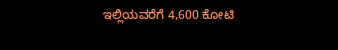ಇಲ್ಲಿಯವರೆಗೆ 4,600 ಕೋಟಿ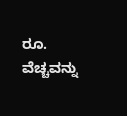ರೂ. ವೆಚ್ಚವನ್ನು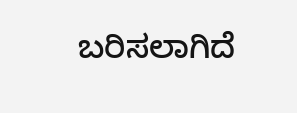ಬರಿಸಲಾಗಿದೆ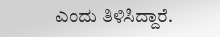ಎಂದು ತಿಳಿಸಿದ್ದಾರೆ.